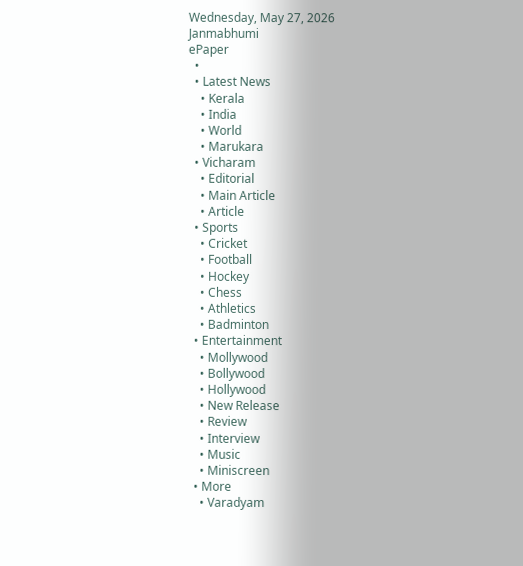Wednesday, May 27, 2026
Janmabhumi
ePaper
  •
  • Latest News
    • Kerala
    • India
    • World
    • Marukara
  • Vicharam
    • Editorial
    • Main Article
    • Article
  • Sports
    • Cricket
    • Football
    • Hockey
    • Chess
    • Athletics
    • Badminton
  • Entertainment
    • Mollywood
    • Bollywood
    • Hollywood
    • New Release
    • Review
    • Interview
    • Music
    • Miniscreen
  • More
    • Varadyam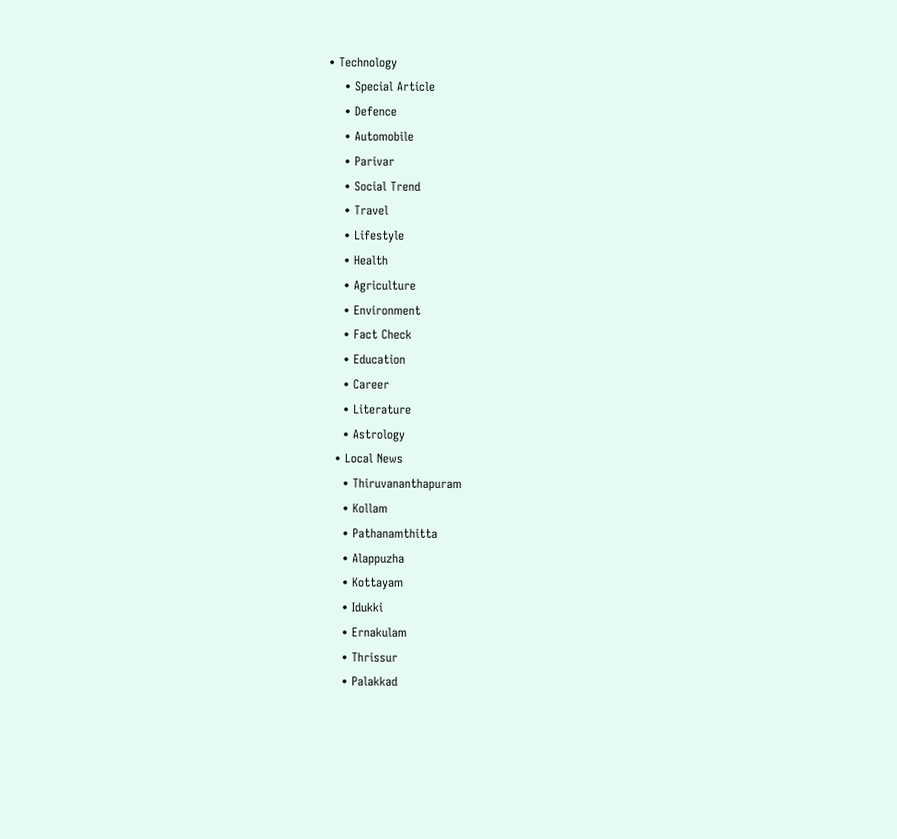• Technology
    • Special Article
    • Defence
    • Automobile
    • Parivar
    • Social Trend
    • Travel
    • Lifestyle
    • Health
    • Agriculture
    • Environment
    • Fact Check
    • Education
    • Career
    • Literature
    • Astrology
  • Local News
    • Thiruvananthapuram
    • Kollam
    • Pathanamthitta
    • Alappuzha
    • Kottayam
    • Idukki
    • Ernakulam
    • Thrissur
    • Palakkad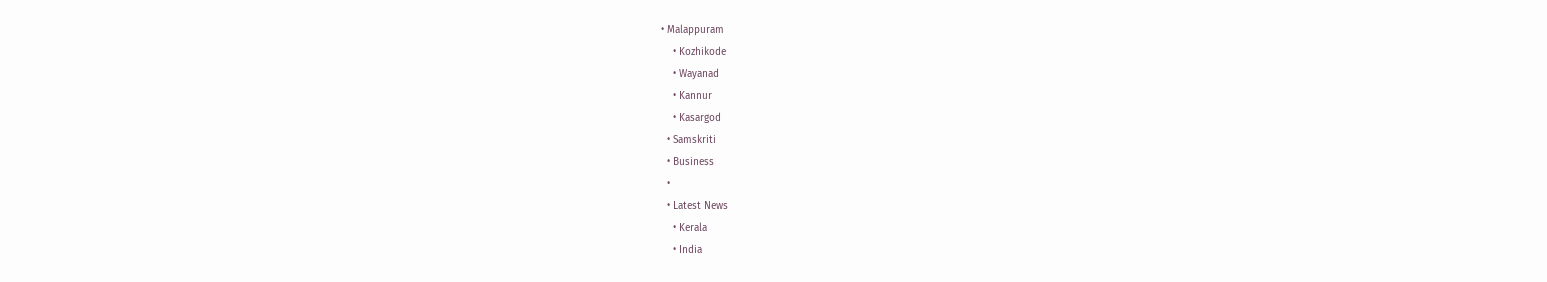• Malappuram
    • Kozhikode
    • Wayanad
    • Kannur
    • Kasargod
  • Samskriti
  • Business
  •
  • Latest News
    • Kerala
    • India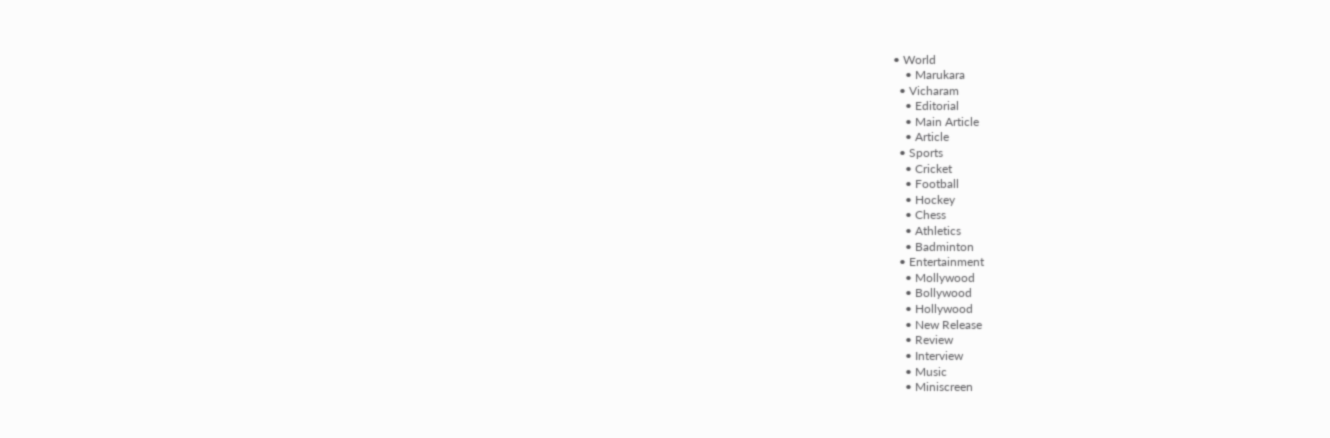• World
    • Marukara
  • Vicharam
    • Editorial
    • Main Article
    • Article
  • Sports
    • Cricket
    • Football
    • Hockey
    • Chess
    • Athletics
    • Badminton
  • Entertainment
    • Mollywood
    • Bollywood
    • Hollywood
    • New Release
    • Review
    • Interview
    • Music
    • Miniscreen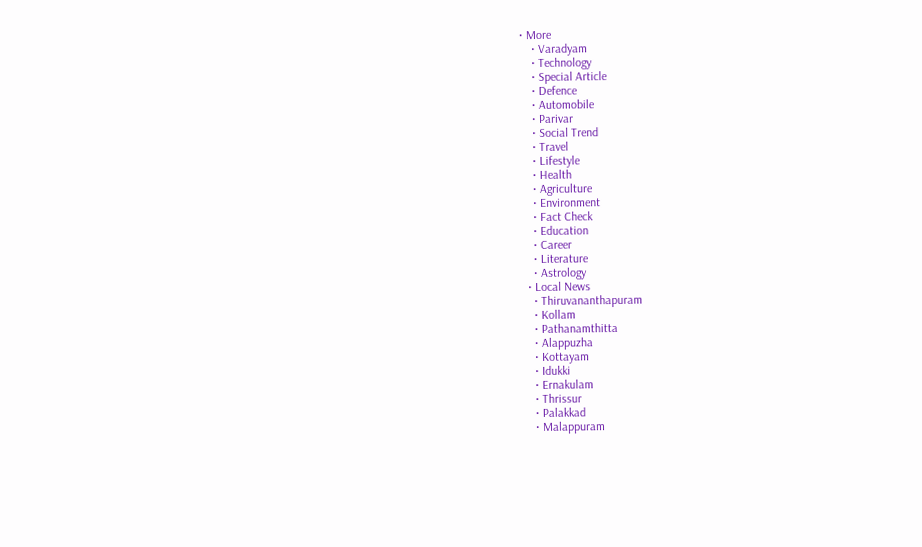• More
    • Varadyam
    • Technology
    • Special Article
    • Defence
    • Automobile
    • Parivar
    • Social Trend
    • Travel
    • Lifestyle
    • Health
    • Agriculture
    • Environment
    • Fact Check
    • Education
    • Career
    • Literature
    • Astrology
  • Local News
    • Thiruvananthapuram
    • Kollam
    • Pathanamthitta
    • Alappuzha
    • Kottayam
    • Idukki
    • Ernakulam
    • Thrissur
    • Palakkad
    • Malappuram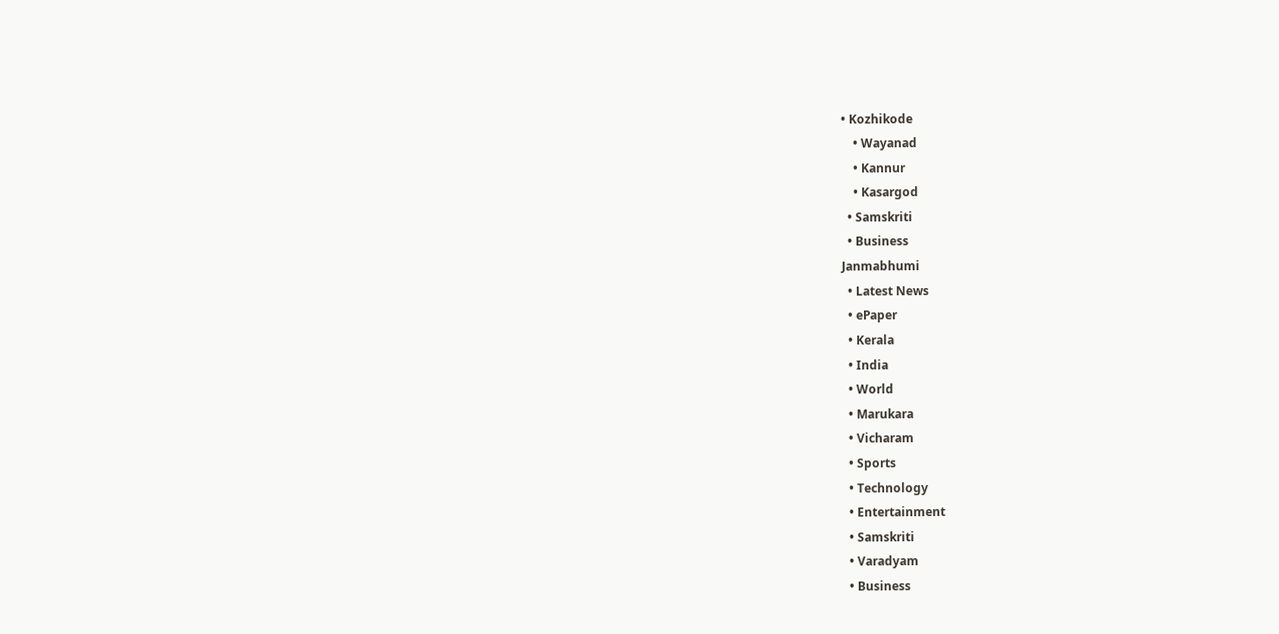• Kozhikode
    • Wayanad
    • Kannur
    • Kasargod
  • Samskriti
  • Business
Janmabhumi
  • Latest News
  • ePaper
  • Kerala
  • India
  • World
  • Marukara
  • Vicharam
  • Sports
  • Technology
  • Entertainment
  • Samskriti
  • Varadyam
  • Business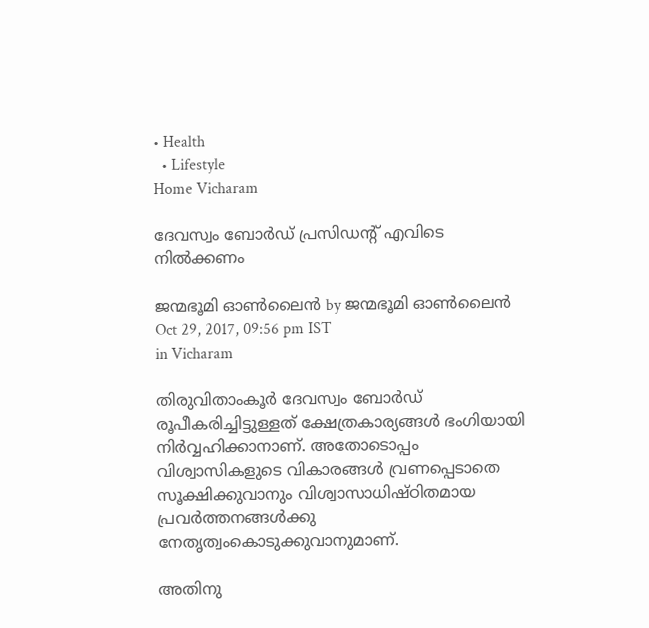• Health
  • Lifestyle
Home Vicharam

ദേവസ്വം ബോര്‍ഡ് പ്രസിഡന്റ് എവിടെ നില്‍ക്കണം

ജന്മഭൂമി ഓണ്‍ലൈന്‍ by ജന്മഭൂമി ഓണ്‍ലൈന്‍
Oct 29, 2017, 09:56 pm IST
in Vicharam

തിരുവിതാംകൂര്‍ ദേവസ്വം ബോര്‍ഡ് രൂപീകരിച്ചിട്ടുള്ളത് ക്ഷേത്രകാര്യങ്ങള്‍ ഭംഗിയായി നിര്‍വ്വഹിക്കാനാണ്. അതോടൊപ്പം വിശ്വാസികളുടെ വികാരങ്ങള്‍ വ്രണപ്പെടാതെ സൂക്ഷിക്കുവാനും വിശ്വാസാധിഷ്ഠിതമായ പ്രവര്‍ത്തനങ്ങള്‍ക്കു നേതൃത്വംകൊടുക്കുവാനുമാണ്.

അതിനു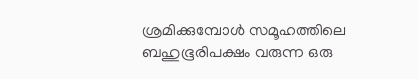ശ്രമിക്കുമ്പോള്‍ സമൂഹത്തിലെ ബഹുഭൂരിപക്ഷം വരുന്ന ഒരു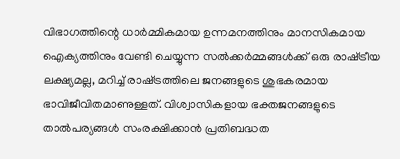വിഭാഗത്തിന്റെ ധാര്‍മ്മികമായ ഉന്നമനത്തിനും മാനസികമായ ഐക്യത്തിനും വേണ്ടി ചെയ്യുന്ന സല്‍ക്കര്‍മ്മങ്ങള്‍ക്ക് ഒരു രാഷ്‌ട്രീയ ലക്ഷ്യമല്ല, മറിച്ച് രാഷ്‌ട്രത്തിലെ ജനങ്ങളുടെ ശുഭകരമായ ഭാവിജീവിതമാണുള്ളത്. വിശ്വാസികളായ ഭക്തജനങ്ങളുടെ താല്‍പര്യങ്ങള്‍ സംരക്ഷിക്കാന്‍ പ്രതിബദ്ധത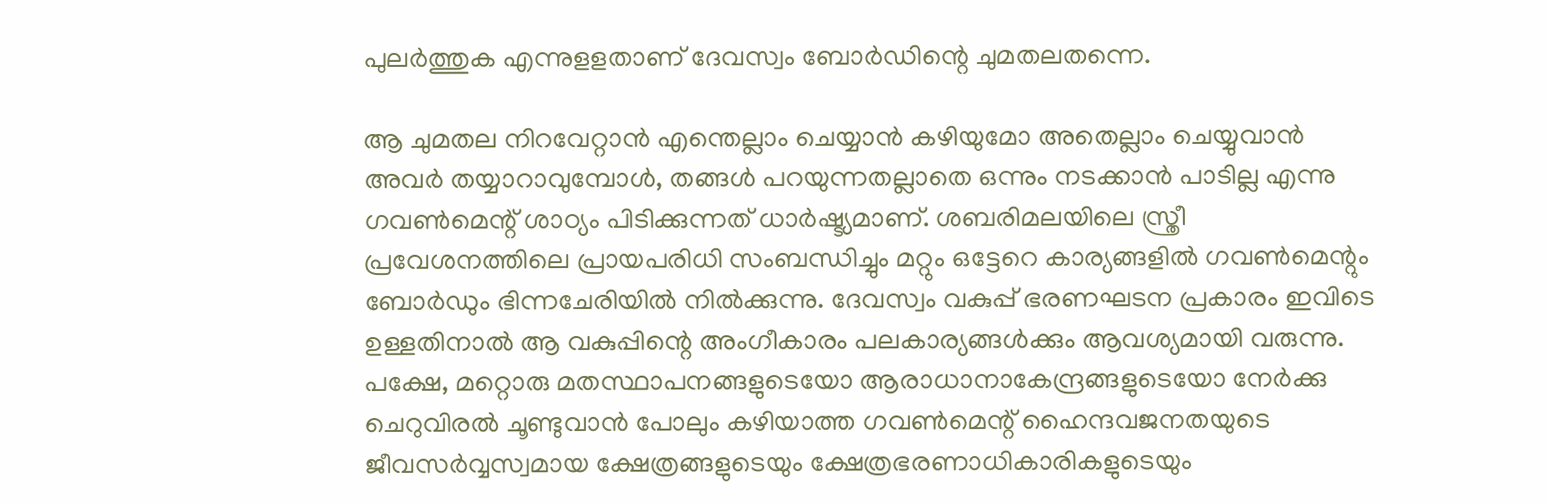പുലര്‍ത്തുക എന്നുളളതാണ് ദേവസ്വം ബോര്‍ഡിന്റെ ചുമതലതന്നെ.

ആ ചുമതല നിറവേറ്റാന്‍ എന്തെല്ലാം ചെയ്യാന്‍ കഴിയുമോ അതെല്ലാം ചെയ്യുവാന്‍ അവര്‍ തയ്യാറാവുമ്പോള്‍, തങ്ങള്‍ പറയുന്നതല്ലാതെ ഒന്നും നടക്കാന്‍ പാടില്ല എന്നു ഗവണ്‍മെന്റ് ശാഠ്യം പിടിക്കുന്നത് ധാര്‍ഷ്ട്യമാണ്. ശബരിമലയിലെ സ്ത്രീ പ്രവേശനത്തിലെ പ്രായപരിധി സംബന്ധിച്ചും മറ്റും ഒട്ടേറെ കാര്യങ്ങളില്‍ ഗവണ്‍മെന്റും ബോര്‍ഡും ഭിന്നചേരിയില്‍ നില്‍ക്കുന്നു. ദേവസ്വം വകുപ്പ് ഭരണഘടന പ്രകാരം ഇവിടെ ഉള്ളതിനാല്‍ ആ വകുപ്പിന്റെ അംഗീകാരം പലകാര്യങ്ങള്‍ക്കും ആവശ്യമായി വരുന്നു. പക്ഷേ, മറ്റൊരു മതസ്ഥാപനങ്ങളുടെയോ ആരാധാനാകേന്ദ്രങ്ങളുടെയോ നേര്‍ക്കു ചെറുവിരല്‍ ചൂണ്ടുവാന്‍ പോലും കഴിയാത്ത ഗവണ്‍മെന്റ് ഹൈന്ദവജനതയുടെ ജീവസര്‍വ്വസ്വമായ ക്ഷേത്രങ്ങളുടെയും ക്ഷേത്രഭരണാധികാരികളുടെയും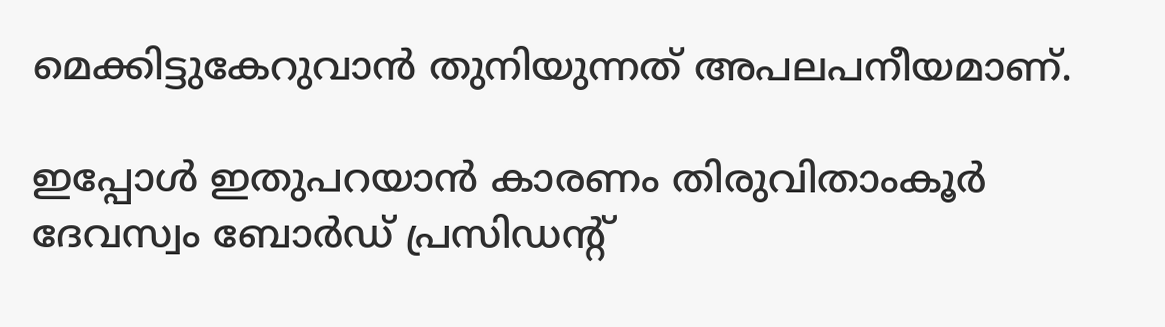മെക്കിട്ടുകേറുവാന്‍ തുനിയുന്നത് അപലപനീയമാണ്.

ഇപ്പോള്‍ ഇതുപറയാന്‍ കാരണം തിരുവിതാംകൂര്‍ ദേവസ്വം ബോര്‍ഡ് പ്രസിഡന്റ്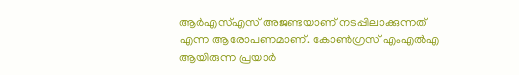ആര്‍എസ്എസ് അജണ്ടയാണ് നടപ്പിലാക്കുന്നത് എന്ന ആരോപണമാണ്. കോണ്‍ഗ്രസ് എംഎല്‍എ ആയിരുന്ന പ്രയാര്‍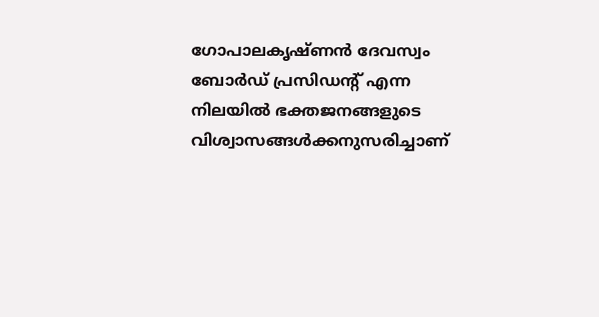ഗോപാലകൃഷ്ണന്‍ ദേവസ്വം ബോര്‍ഡ് പ്രസിഡന്റ് എന്ന നിലയില്‍ ഭക്തജനങ്ങളുടെ വിശ്വാസങ്ങള്‍ക്കനുസരിച്ചാണ്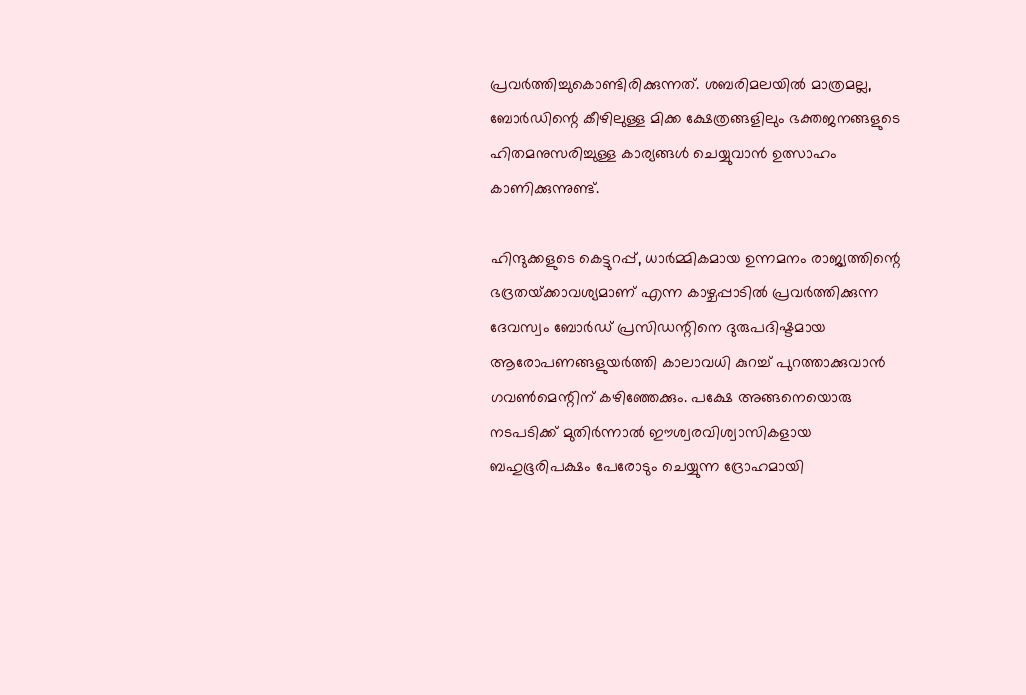പ്രവര്‍ത്തിച്ചുകൊണ്ടിരിക്കുന്നത്. ശബരിമലയില്‍ മാത്രമല്ല, ബോര്‍ഡിന്റെ കീഴിലുള്ള മിക്ക ക്ഷേത്രങ്ങളിലും ഭക്തജനങ്ങളുടെ ഹിതമനുസരിച്ചുള്ള കാര്യങ്ങള്‍ ചെയ്യുവാന്‍ ഉത്സാഹം കാണിക്കുന്നുണ്ട്.

ഹിന്ദുക്കളുടെ കെട്ടുറപ്പ്, ധാര്‍മ്മികമായ ഉന്നമനം രാജ്യത്തിന്റെ ഭദ്രതയ്‌ക്കാവശ്യമാണ് എന്ന കാഴ്ചപ്പാടില്‍ പ്രവര്‍ത്തിക്കുന്ന ദേവസ്വം ബോര്‍ഡ് പ്രസിഡന്റിനെ ദുരുപദിഷ്ടമായ ആരോപണങ്ങളുയര്‍ത്തി കാലാവധി കുറച്ച് പുറത്താക്കുവാന്‍ ഗവണ്‍മെന്റിന് കഴിഞ്ഞേക്കും. പക്ഷേ അങ്ങനെയൊരു നടപടിക്ക് മുതിര്‍ന്നാല്‍ ഈശ്വരവിശ്വാസികളായ ബഹുഭൂരിപക്ഷം പേരോടും ചെയ്യുന്ന ദ്രോഹമായി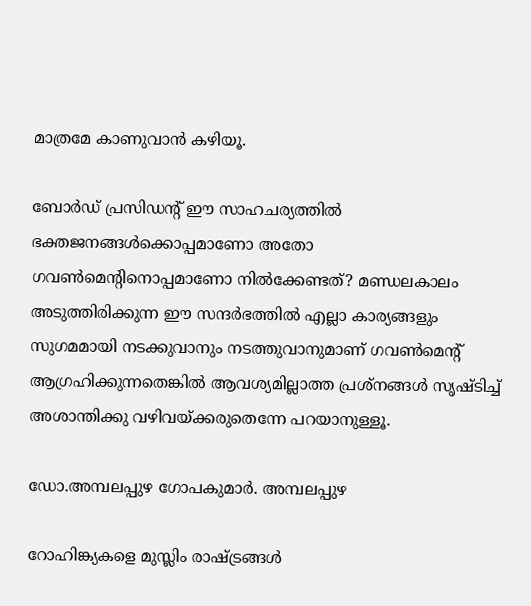മാത്രമേ കാണുവാന്‍ കഴിയൂ.

ബോര്‍ഡ് പ്രസിഡന്റ് ഈ സാഹചര്യത്തില്‍ ഭക്തജനങ്ങള്‍ക്കൊപ്പമാണോ അതോ ഗവണ്‍മെന്റിനൊപ്പമാണോ നില്‍ക്കേണ്ടത്? മണ്ഡലകാലം അടുത്തിരിക്കുന്ന ഈ സന്ദര്‍ഭത്തില്‍ എല്ലാ കാര്യങ്ങളും സുഗമമായി നടക്കുവാനും നടത്തുവാനുമാണ് ഗവണ്‍മെന്റ് ആഗ്രഹിക്കുന്നതെങ്കില്‍ ആവശ്യമില്ലാത്ത പ്രശ്‌നങ്ങള്‍ സൃഷ്ടിച്ച് അശാന്തിക്കു വഴിവയ്‌ക്കരുതെന്നേ പറയാനുള്ളൂ.

ഡോ.അമ്പലപ്പുഴ ഗോപകുമാര്‍. അമ്പലപ്പുഴ

റോഹിങ്ക്യകളെ മുസ്ലിം രാഷ്‌ട്രങ്ങള്‍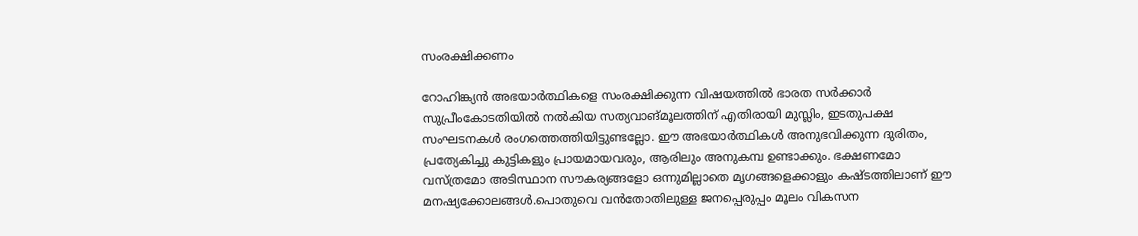സംരക്ഷിക്കണം

റോഹിങ്ക്യന്‍ അഭയാര്‍ത്ഥികളെ സംരക്ഷിക്കുന്ന വിഷയത്തില്‍ ഭാരത സര്‍ക്കാര്‍ സുപ്രീംകോടതിയില്‍ നല്‍കിയ സത്യവാങ്മൂലത്തിന് എതിരായി മുസ്ലിം, ഇടതുപക്ഷ സംഘടനകള്‍ രംഗത്തെത്തിയിട്ടുണ്ടല്ലോ. ഈ അഭയാര്‍ത്ഥികള്‍ അനുഭവിക്കുന്ന ദുരിതം, പ്രത്യേകിച്ചു കുട്ടികളും പ്രായമായവരും, ആരിലും അനുകമ്പ ഉണ്ടാക്കും. ഭക്ഷണമോ വസ്ത്രമോ അടിസ്ഥാന സൗകര്യങ്ങളോ ഒന്നുമില്ലാതെ മൃഗങ്ങളെക്കാളും കഷ്ടത്തിലാണ് ഈ മനഷ്യക്കോലങ്ങള്‍.പൊതുവെ വന്‍തോതിലുള്ള ജനപ്പെരുപ്പം മൂലം വികസന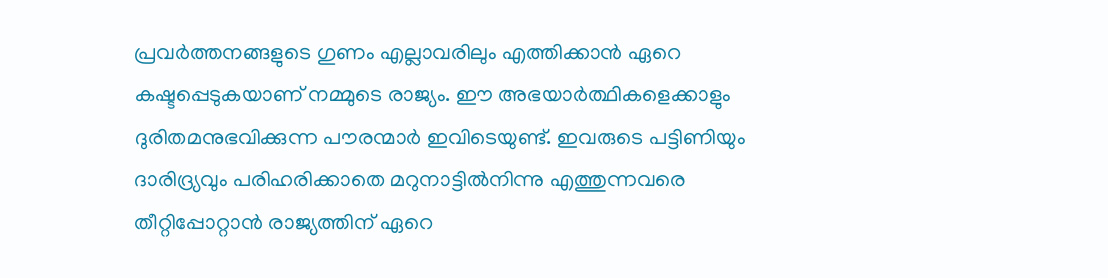പ്രവര്‍ത്തനങ്ങളുടെ ഗുണം എല്ലാവരിലും എത്തിക്കാന്‍ ഏറെ കഷ്ടപ്പെടുകയാണ് നമ്മുടെ രാജ്യം. ഈ അഭയാര്‍ത്ഥികളെക്കാളും ദുരിതമനുഭവിക്കുന്ന പൗരന്മാര്‍ ഇവിടെയുണ്ട്. ഇവരുടെ പട്ടിണിയും ദാരിദ്ര്യവും പരിഹരിക്കാതെ മറുനാട്ടില്‍നിന്നു എത്തുന്നവരെ തീറ്റിപ്പോറ്റാന്‍ രാജ്യത്തിന് ഏറെ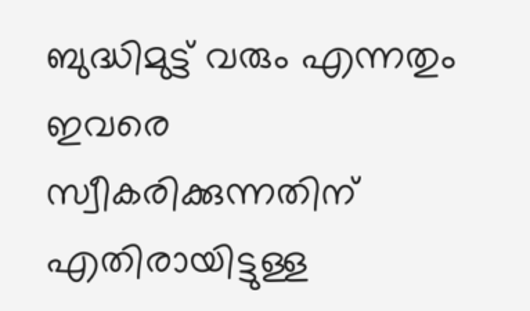ബുദ്ധിമുട്ട് വരും എന്നതും ഇവരെ സ്വീകരിക്കുന്നതിന് എതിരായിട്ടുള്ള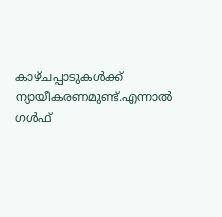കാഴ്ചപ്പാടുകള്‍ക്ക് ന്യായീകരണമുണ്ട്.എന്നാല്‍ ഗള്‍ഫ്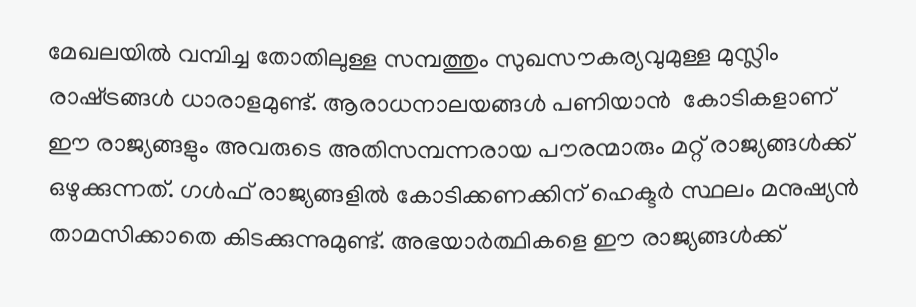മേഖലയില്‍ വമ്പിച്ച തോതിലുള്ള സമ്പത്തും സുഖസൗകര്യവുമുള്ള മുസ്ലിം രാഷ്‌ട്രങ്ങള്‍ ധാരാളമുണ്ട്. ആരാധനാലയങ്ങള്‍ പണിയാന്‍  കോടികളാണ് ഈ രാജ്യങ്ങളും അവരുടെ അതിസമ്പന്നരായ പൗരന്മാരും മറ്റ് രാജ്യങ്ങള്‍ക്ക് ഒഴുക്കുന്നത്. ഗള്‍ഫ് രാജ്യങ്ങളില്‍ കോടിക്കണക്കിന് ഹെക്ടര്‍ സ്ഥലം മനുഷ്യന്‍ താമസിക്കാതെ കിടക്കുന്നുമുണ്ട്. അഭയാര്‍ത്ഥികളെ ഈ രാജ്യങ്ങള്‍ക്ക്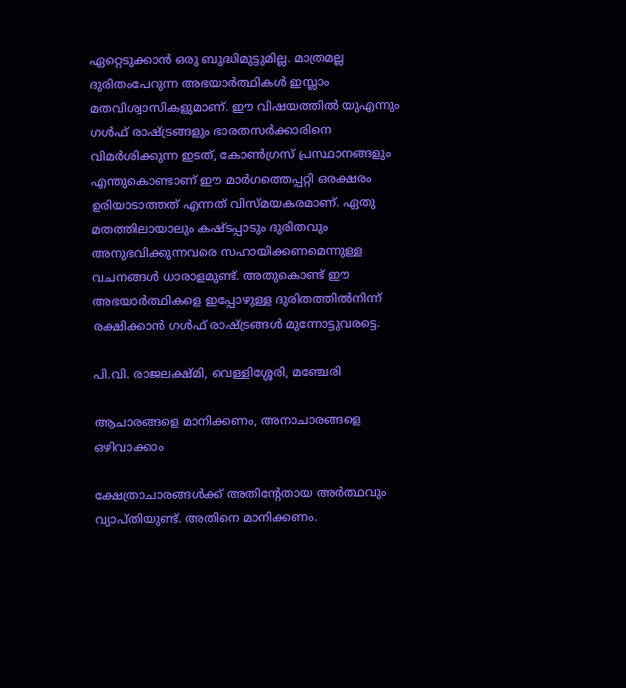ഏറ്റെടുക്കാന്‍ ഒരു ബുദ്ധിമുട്ടുമില്ല. മാത്രമല്ല ദുരിതംപേറുന്ന അഭയാര്‍ത്ഥികള്‍ ഇസ്ലാം മതവിശ്വാസികളുമാണ്. ഈ വിഷയത്തില്‍ യുഎന്നും ഗള്‍ഫ് രാഷ്‌ട്രങ്ങളും ഭാരതസര്‍ക്കാരിനെ വിമര്‍ശിക്കുന്ന ഇടത്, കോണ്‍ഗ്രസ് പ്രസ്ഥാനങ്ങളും എന്തുകൊണ്ടാണ് ഈ മാര്‍ഗത്തെപ്പറ്റി ഒരക്ഷരം ഉരിയാടാത്തത് എന്നത് വിസ്മയകരമാണ്. ഏതു മതത്തിലായാലും കഷ്ടപ്പാടും ദുരിതവും അനുഭവിക്കുന്നവരെ സഹായിക്കണമെന്നുള്ള വചനങ്ങള്‍ ധാരാളമുണ്ട്. അതുകൊണ്ട് ഈ അഭയാര്‍ത്ഥികളെ ഇപ്പോഴുള്ള ദുരിതത്തില്‍നിന്ന് രക്ഷിക്കാന്‍ ഗള്‍ഫ് രാഷ്‌ട്രങ്ങള്‍ മുന്നോട്ടുവരട്ടെ.

പി.വി. രാജലക്ഷ്മി, വെള്ളിശ്ശേരി, മഞ്ചേരി

ആചാരങ്ങളെ മാനിക്കണം, അനാചാരങ്ങളെ ഒഴിവാക്കാം

ക്ഷേത്രാചാരങ്ങള്‍ക്ക് അതിന്റേതായ അര്‍ത്ഥവും വ്യാപ്തിയുണ്ട്. അതിനെ മാനിക്കണം.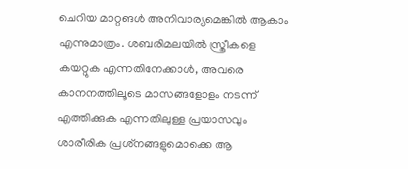ചെറിയ മാറ്റങള്‍ അനിവാര്യമെങ്കില്‍ ആകാം എന്നുമാത്രം. ശബരിമലയില്‍ സ്ത്രീകളെ കയറ്റുക എന്നതിനേക്കാള്‍, അവരെ കാനനത്തിലൂടെ മാസങ്ങളോളം നടന്ന് എത്തിക്കുക എന്നതിലുള്ള പ്രയാസവും ശാരീരിക പ്രശ്‌നങ്ങളുമൊക്കെ ആ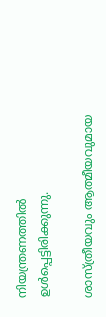നിയന്ത്രണത്തില്‍ ഉള്‍പ്പെട്ടിരിക്കുന്നു.

ശാസ്ത്രീയവും ആത്മീയവുമായ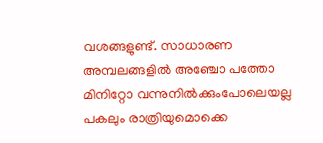വശങ്ങളുണ്ട്. സാധാരണ അമ്പലങ്ങളില്‍ അഞ്ചോ പത്തോ മിനിറ്റോ വന്നുനില്‍ക്കുംപോലെയല്ല പകലും രാത്രിയുമൊക്കെ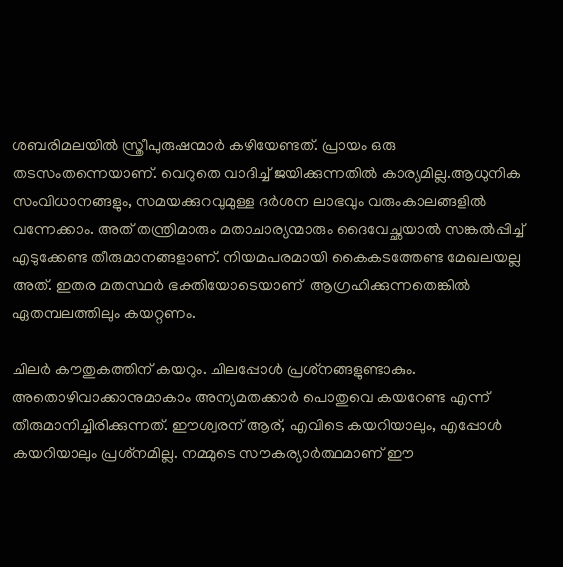ശബരിമലയില്‍ സ്ത്രീപുരുഷന്മാര്‍ കഴിയേണ്ടത്. പ്രായം ഒരു തടസംതന്നെയാണ്. വെറുതെ വാദിച്ച് ജയിക്കുന്നതില്‍ കാര്യമില്ല.ആധുനിക സംവിധാനങ്ങളും, സമയക്കുറവുമുള്ള ദര്‍ശന ലാഭവും വരുംകാലങ്ങളില്‍ വന്നേക്കാം. അത് തന്ത്രിമാരും മതാചാര്യന്മാരും ദൈവേച്ഛയാല്‍ സങ്കല്‍പ്പിച്ച് എടുക്കേണ്ട തീരുമാനങ്ങളാണ്. നിയമപരമായി കൈകടത്തേണ്ട മേഖലയല്ല അത്. ഇതര മതസ്ഥര്‍ ഭക്തിയോടെയാണ്  ആഗ്രഹിക്കുന്നതെങ്കില്‍ ഏതമ്പലത്തിലും കയറ്റണം.

ചിലര്‍ കൗതുകത്തിന് കയറും. ചിലപ്പോള്‍ പ്രശ്‌നങ്ങളുണ്ടാകും. അതൊഴിവാക്കാനുമാകാം അന്യമതക്കാര്‍ പൊതുവെ കയറേണ്ട എന്ന് തീരുമാനിച്ചിരിക്കുന്നത്. ഈശ്വരന് ആര്, എവിടെ കയറിയാലും, എപ്പോള്‍ കയറിയാലും പ്രശ്‌നമില്ല. നമ്മുടെ സൗകര്യാര്‍ത്ഥമാണ് ഈ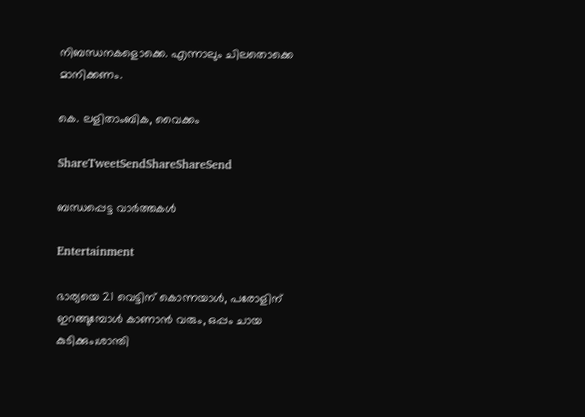നിബന്ധനകളൊക്കെ. എന്നാലും ചിലതൊക്കെ മാനിക്കണം.

കെ. ലളിതാംബിക, വൈക്കം

ShareTweetSendShareShareSend

ബന്ധപ്പെട്ട വാര്‍ത്തകള്‍

Entertainment

ഭാര്യയെ 21 വെട്ടിന് കൊന്നയാള്‍, പരോളിന് ഇറങ്ങുമ്പോള്‍ കാണാന്‍ വരും, ഒപ്പം ചായ കുടിക്കും;ശാന്തി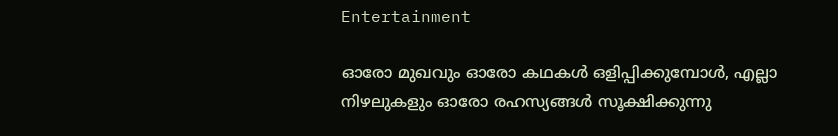Entertainment

ഓരോ മുഖവും ഓരോ കഥകൾ ഒളിപ്പിക്കുമ്പോൾ, എല്ലാ നിഴലുകളും ഓരോ രഹസ്യങ്ങൾ സൂക്ഷിക്കുന്നു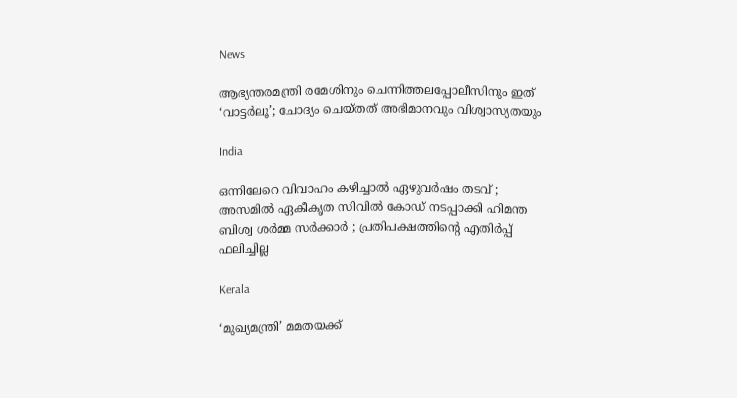News

ആഭ്യന്തരമന്ത്രി രമേശിനും ചെന്നിത്തലപ്പോലീസിനും ഇത് ‘വാട്ടർലൂ’; ചോദ്യം ചെയ്തത് അഭിമാനവും വിശ്വാസ്യതയും

India

ഒന്നിലേറെ വിവാഹം കഴിച്ചാൽ ഏഴുവർഷം തടവ് ; അസമിൽ ഏകീകൃത സിവിൽ കോഡ് നടപ്പാക്കി ഹിമന്ത ബിശ്വ ശർമ്മ സർക്കാർ ; പ്രതിപക്ഷത്തിന്റെ എതിർപ്പ് ഫലിച്ചില്ല

Kerala

‘മുഖ്യമന്ത്രി’ മമതയക്ക്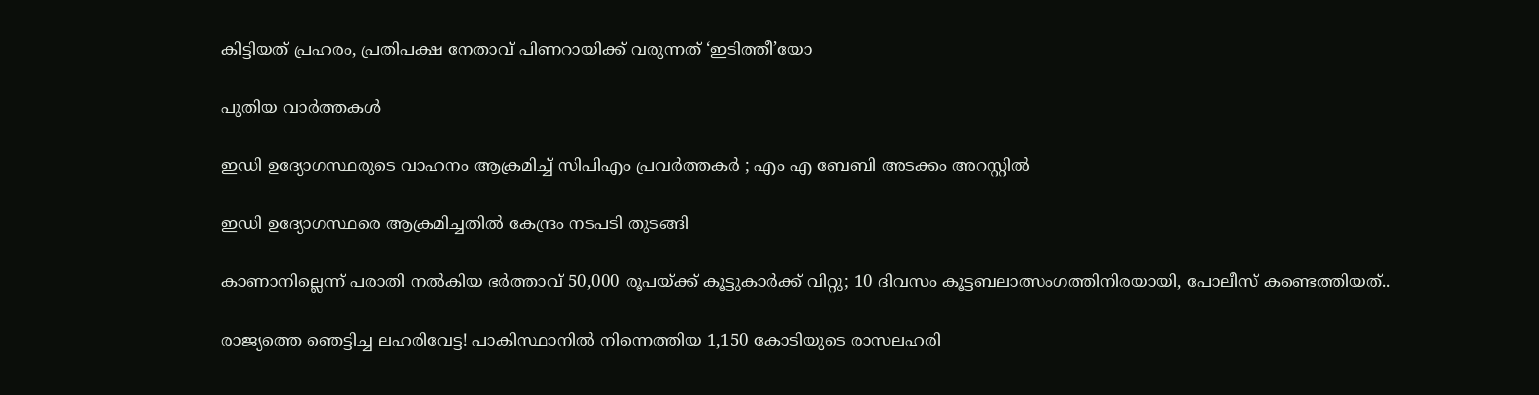കിട്ടിയത് പ്രഹരം, പ്രതിപക്ഷ നേതാവ് പിണറായിക്ക് വരുന്നത് ‘ഇടിത്തീ’യോ

പുതിയ വാര്‍ത്തകള്‍

ഇഡി ഉദ്യോഗസ്ഥരുടെ വാഹനം ആക്രമിച്ച് സിപിഎം പ്രവർത്തകർ ; എം എ ബേബി അടക്കം അറസ്റ്റിൽ

ഇഡി ഉദ്യോഗസ്ഥരെ ആക്രമിച്ചതിൽ കേന്ദ്രം നടപടി തുടങ്ങി

കാണാനില്ലെന്ന് പരാതി നൽകിയ ഭർത്താവ് 50,000 രൂപയ്‌ക്ക് കൂട്ടുകാർക്ക് വിറ്റു; 10 ദിവസം കൂട്ടബലാത്സംഗത്തിനിരയായി, പോലീസ് കണ്ടെത്തിയത്..

രാജ്യത്തെ ഞെട്ടിച്ച ലഹരിവേട്ട! പാകിസ്ഥാനിൽ നിന്നെത്തിയ 1,150 കോടിയുടെ രാസലഹരി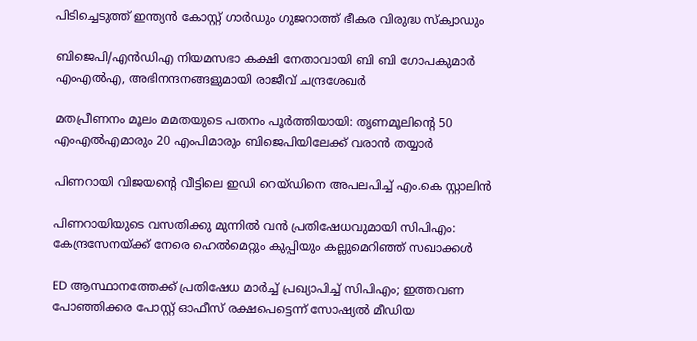പിടിച്ചെടുത്ത് ഇന്ത്യൻ കോസ്റ്റ് ഗാർഡും ഗുജറാത്ത് ഭീകര വിരുദ്ധ സ്‌ക്വാഡും

ബിജെപി/എൻഡിഎ നിയമസഭാ കക്ഷി നേതാവായി ബി ബി ഗോപകുമാർ എംഎൽഎ, അഭിനന്ദനങ്ങളുമായി രാജീവ് ചന്ദ്രശേഖർ

മതപ്രീണനം മൂലം മമതയുടെ പതനം പൂർത്തിയായി: തൃണമൂലിന്റെ 50 എംഎൽഎമാരും 20 എംപിമാരും ബിജെപിയിലേക്ക് വരാൻ തയ്യാർ

പിണറായി വിജയന്റെ വീട്ടിലെ ഇഡി റെയ്ഡിനെ അപലപിച്ച് എം.കെ സ്റ്റാലിൻ

പിണറായിയുടെ വസതിക്കു മുന്നിൽ വൻ പ്രതിഷേധവുമായി സിപിഎം: കേന്ദ്രസേനയ്‌ക്ക് നേരെ ഹെൽമെറ്റും കുപ്പിയും കല്ലുമെറിഞ്ഞ് സഖാക്കൾ

ED ആസ്ഥാനത്തേക്ക് പ്രതിഷേധ മാർച്ച് പ്രഖ്യാപിച്ച് സിപിഎം; ഇത്തവണ പോഞ്ഞിക്കര പോസ്റ്റ് ഓഫീസ് രക്ഷപെട്ടെന്ന് സോഷ്യൽ മീഡിയ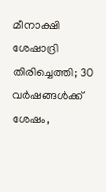മീനാക്ഷി ശേഷാദ്രി തിരിച്ചെത്തി; 30 വർഷങ്ങൾക്ക് ശേഷം,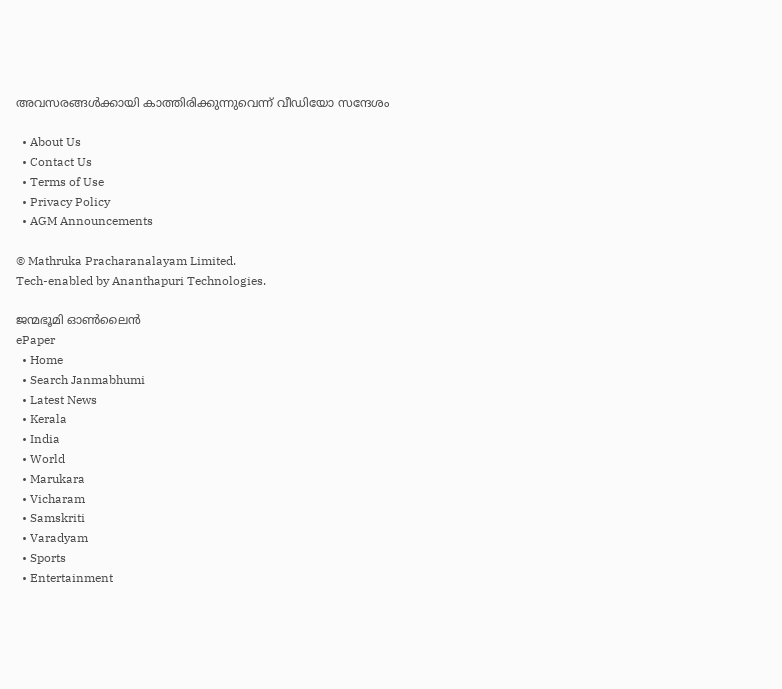അവസരങ്ങൾക്കായി കാത്തിരിക്കുന്നുവെന്ന് വീഡിയോ സന്ദേശം

  • About Us
  • Contact Us
  • Terms of Use
  • Privacy Policy
  • AGM Announcements

© Mathruka Pracharanalayam Limited.
Tech-enabled by Ananthapuri Technologies.

ജന്മഭൂമി ഓണ്‍ലൈന്‍
ePaper
  • Home
  • Search Janmabhumi
  • Latest News
  • Kerala
  • India
  • World
  • Marukara
  • Vicharam
  • Samskriti
  • Varadyam
  • Sports
  • Entertainment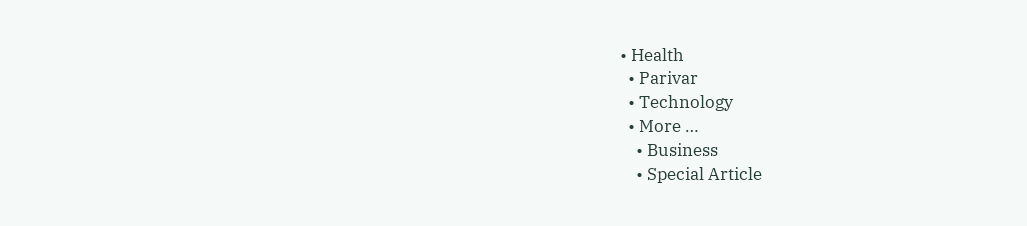• Health
  • Parivar
  • Technology
  • More …
    • Business
    • Special Article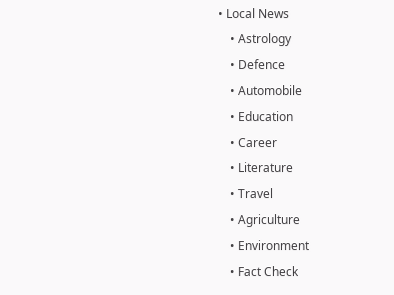• Local News
    • Astrology
    • Defence
    • Automobile
    • Education
    • Career
    • Literature
    • Travel
    • Agriculture
    • Environment
    • Fact Check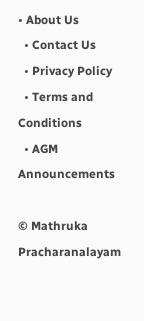• About Us
  • Contact Us
  • Privacy Policy
  • Terms and Conditions
  • AGM Announcements

© Mathruka Pracharanalayam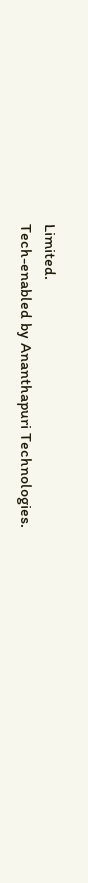Limited.
Tech-enabled by Ananthapuri Technologies.